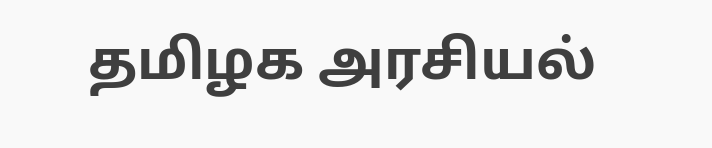தமிழக அரசியல்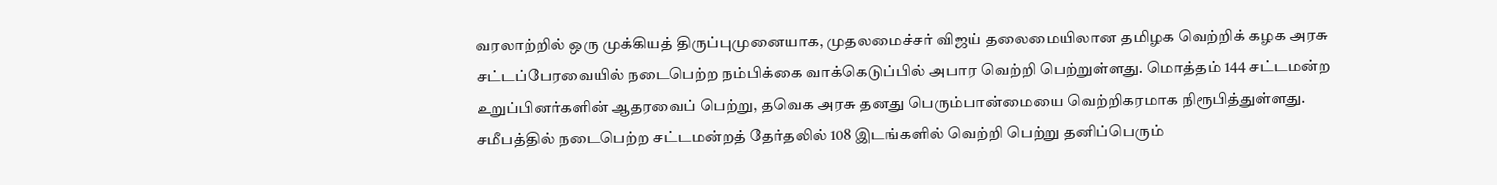வரலாற்றில் ஒரு முக்கியத் திருப்புமுனையாக, முதலமைச்சர் விஜய் தலைமையிலான தமிழக வெற்றிக் கழக அரசு சட்டப்பேரவையில் நடைபெற்ற நம்பிக்கை வாக்கெடுப்பில் அபார வெற்றி பெற்றுள்ளது. மொத்தம் 144 சட்டமன்ற உறுப்பினர்களின் ஆதரவைப் பெற்று, தவெக அரசு தனது பெரும்பான்மையை வெற்றிகரமாக நிரூபித்துள்ளது.
சமீபத்தில் நடைபெற்ற சட்டமன்றத் தேர்தலில் 108 இடங்களில் வெற்றி பெற்று தனிப்பெரும்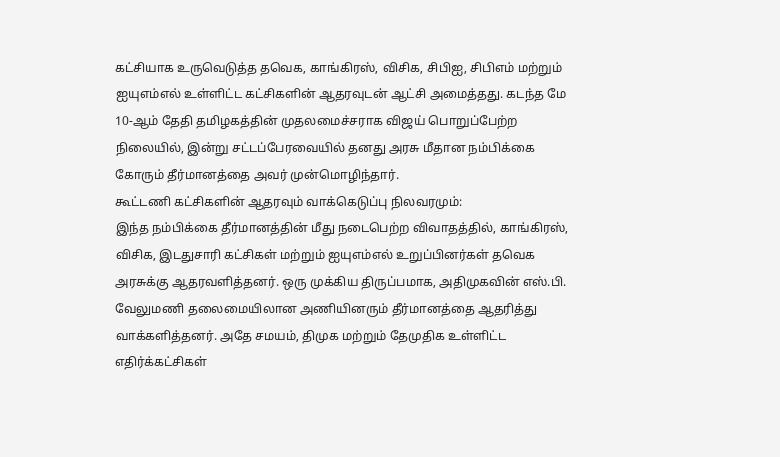கட்சியாக உருவெடுத்த தவெக, காங்கிரஸ், விசிக, சிபிஐ, சிபிஎம் மற்றும் ஐயுஎம்எல் உள்ளிட்ட கட்சிகளின் ஆதரவுடன் ஆட்சி அமைத்தது. கடந்த மே 10-ஆம் தேதி தமிழகத்தின் முதலமைச்சராக விஜய் பொறுப்பேற்ற நிலையில், இன்று சட்டப்பேரவையில் தனது அரசு மீதான நம்பிக்கை கோரும் தீர்மானத்தை அவர் முன்மொழிந்தார்.
கூட்டணி கட்சிகளின் ஆதரவும் வாக்கெடுப்பு நிலவரமும்:
இந்த நம்பிக்கை தீர்மானத்தின் மீது நடைபெற்ற விவாதத்தில், காங்கிரஸ், விசிக, இடதுசாரி கட்சிகள் மற்றும் ஐயுஎம்எல் உறுப்பினர்கள் தவெக அரசுக்கு ஆதரவளித்தனர். ஒரு முக்கிய திருப்பமாக, அதிமுகவின் எஸ்.பி. வேலுமணி தலைமையிலான அணியினரும் தீர்மானத்தை ஆதரித்து வாக்களித்தனர். அதே சமயம், திமுக மற்றும் தேமுதிக உள்ளிட்ட எதிர்க்கட்சிகள்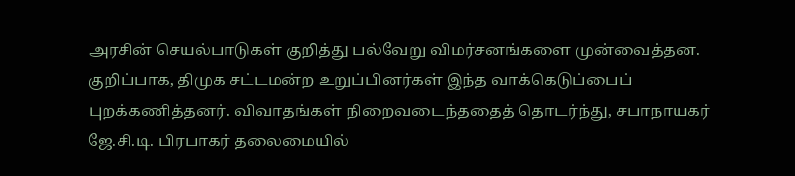அரசின் செயல்பாடுகள் குறித்து பல்வேறு விமர்சனங்களை முன்வைத்தன. குறிப்பாக, திமுக சட்டமன்ற உறுப்பினர்கள் இந்த வாக்கெடுப்பைப் புறக்கணித்தனர். விவாதங்கள் நிறைவடைந்ததைத் தொடர்ந்து, சபாநாயகர் ஜே.சி.டி. பிரபாகர் தலைமையில்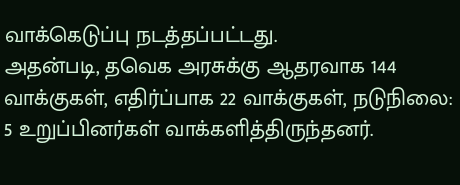வாக்கெடுப்பு நடத்தப்பட்டது.
அதன்படி, தவெக அரசுக்கு ஆதரவாக 144 வாக்குகள், எதிர்ப்பாக 22 வாக்குகள், நடுநிலை: 5 உறுப்பினர்கள் வாக்களித்திருந்தனர்.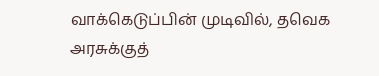வாக்கெடுப்பின் முடிவில், தவெக அரசுக்குத்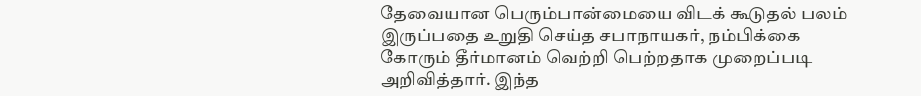தேவையான பெரும்பான்மையை விடக் கூடுதல் பலம் இருப்பதை உறுதி செய்த சபாநாயகர், நம்பிக்கை கோரும் தீர்மானம் வெற்றி பெற்றதாக முறைப்படி அறிவித்தார். இந்த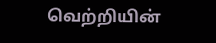வெற்றியின்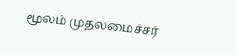மூலம் முதலமைச்சர்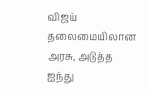விஜய் தலைமையிலான அரசு, அடுத்த ஐந்து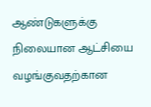ஆண்டுகளுக்கு நிலையான ஆட்சியை வழங்குவதற்கான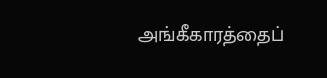அங்கீகாரத்தைப்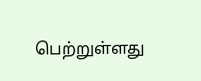பெற்றுள்ளது